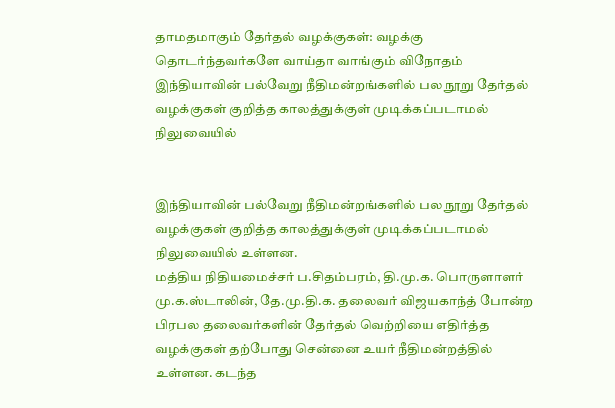தாமதமாகும் தேர்தல் வழக்குகள்: வழக்கு தொடர்ந்தவர்களே வாய்தா வாங்கும் விநோதம்
இந்தியாவின் பல்வேறு நீதிமன்றங்களில் பல நூறு தேர்தல் வழக்குகள் குறித்த காலத்துக்குள் முடிக்கப்படாமல் நிலுவையில்


இந்தியாவின் பல்வேறு நீதிமன்றங்களில் பல நூறு தேர்தல் வழக்குகள் குறித்த காலத்துக்குள் முடிக்கப்படாமல் நிலுவையில் உள்ளன.
மத்திய நிதியமைச்சர் ப.சிதம்பரம், தி.மு.க. பொருளாளர் மு.க.ஸ்டாலின், தே.மு.தி.க. தலைவர் விஜயகாந்த் போன்ற பிரபல தலைவர்களின் தேர்தல் வெற்றியை எதிர்த்த வழக்குகள் தற்போது சென்னை உயர் நீதிமன்றத்தில் உள்ளன. கடந்த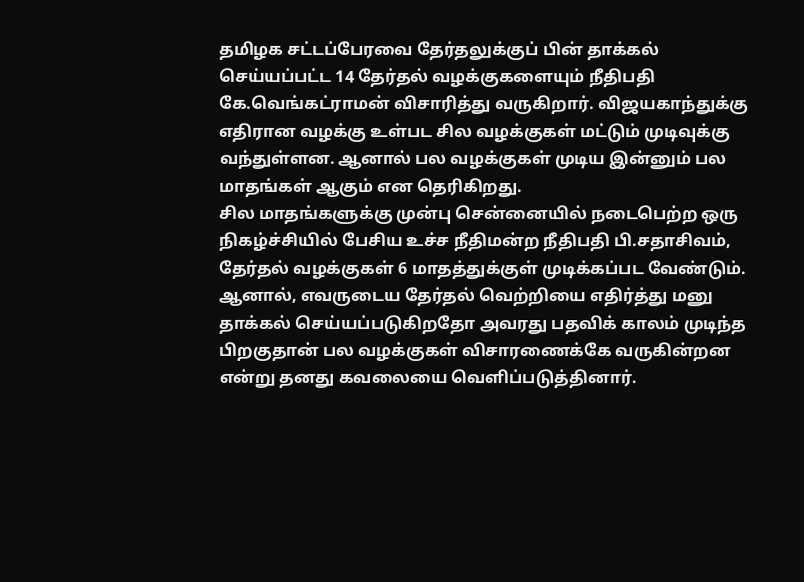தமிழக சட்டப்பேரவை தேர்தலுக்குப் பின் தாக்கல் செய்யப்பட்ட 14 தேர்தல் வழக்குகளையும் நீதிபதி கே.வெங்கட்ராமன் விசாரித்து வருகிறார். விஜயகாந்துக்கு எதிரான வழக்கு உள்பட சில வழக்குகள் மட்டும் முடிவுக்கு வந்துள்ளன. ஆனால் பல வழக்குகள் முடிய இன்னும் பல
மாதங்கள் ஆகும் என தெரிகிறது.
சில மாதங்களுக்கு முன்பு சென்னையில் நடைபெற்ற ஒரு நிகழ்ச்சியில் பேசிய உச்ச நீதிமன்ற நீதிபதி பி.சதாசிவம், தேர்தல் வழக்குகள் 6 மாதத்துக்குள் முடிக்கப்பட வேண்டும். ஆனால், எவருடைய தேர்தல் வெற்றியை எதிர்த்து மனு தாக்கல் செய்யப்படுகிறதோ அவரது பதவிக் காலம் முடிந்த பிறகுதான் பல வழக்குகள் விசாரணைக்கே வருகின்றன என்று தனது கவலையை வெளிப்படுத்தினார்.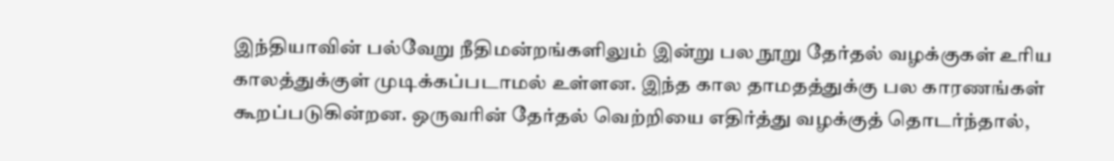இந்தியாவின் பல்வேறு நீதிமன்றங்களிலும் இன்று பல நூறு தேர்தல் வழக்குகள் உரிய காலத்துக்குள் முடிக்கப்படாமல் உள்ளன. இந்த கால தாமதத்துக்கு பல காரணங்கள் கூறப்படுகின்றன. ஒருவரின் தேர்தல் வெற்றியை எதிர்த்து வழக்குத் தொடர்ந்தால்,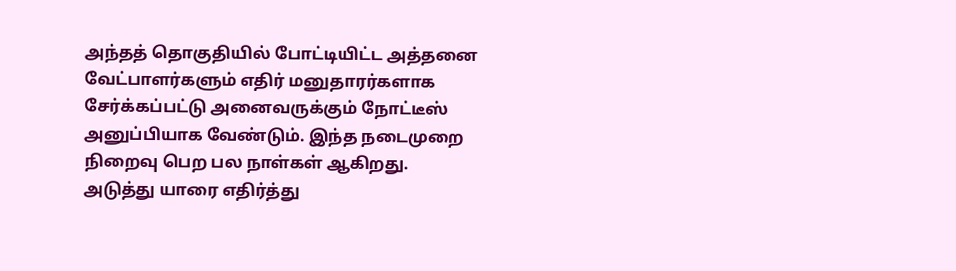அந்தத் தொகுதியில் போட்டியிட்ட அத்தனை வேட்பாளர்களும் எதிர் மனுதாரர்களாக சேர்க்கப்பட்டு அனைவருக்கும் நோட்டீஸ் அனுப்பியாக வேண்டும். இந்த நடைமுறை நிறைவு பெற பல நாள்கள் ஆகிறது.
அடுத்து யாரை எதிர்த்து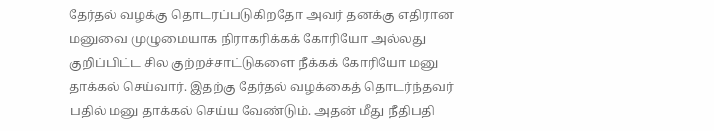தேர்தல் வழக்கு தொடரப்படுகிறதோ அவர் தனக்கு எதிரான மனுவை முழுமையாக நிராகரிக்கக் கோரியோ அல்லது குறிப்பிட்ட சில குற்றச்சாட்டுகளை நீக்கக் கோரியோ மனு தாக்கல் செய்வார். இதற்கு தேர்தல் வழக்கைத் தொடர்ந்தவர் பதில் மனு தாக்கல் செய்ய வேண்டும். அதன் மீது நீதிபதி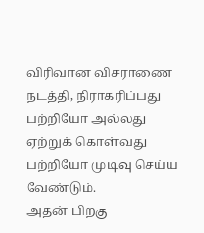விரிவான விசராணை நடத்தி, நிராகரிப்பது பற்றியோ அல்லது ஏற்றுக் கொள்வது பற்றியோ முடிவு செய்ய வேண்டும்.
அதன் பிறகு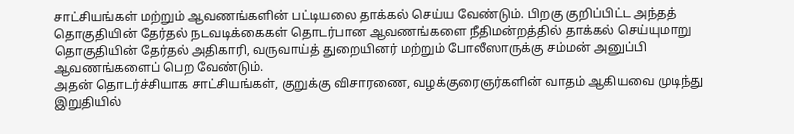சாட்சியங்கள் மற்றும் ஆவணங்களின் பட்டியலை தாக்கல் செய்ய வேண்டும். பிறகு குறிப்பிட்ட அந்தத் தொகுதியின் தேர்தல் நடவடிக்கைகள் தொடர்பான ஆவணங்களை நீதிமன்றத்தில் தாக்கல் செய்யுமாறு தொகுதியின் தேர்தல் அதிகாரி, வருவாய்த் துறையினர் மற்றும் போலீஸாருக்கு சம்மன் அனுப்பி ஆவணங்களைப் பெற வேண்டும்.
அதன் தொடர்ச்சியாக சாட்சியங்கள், குறுக்கு விசாரணை, வழக்குரைஞர்களின் வாதம் ஆகியவை முடிந்து இறுதியில்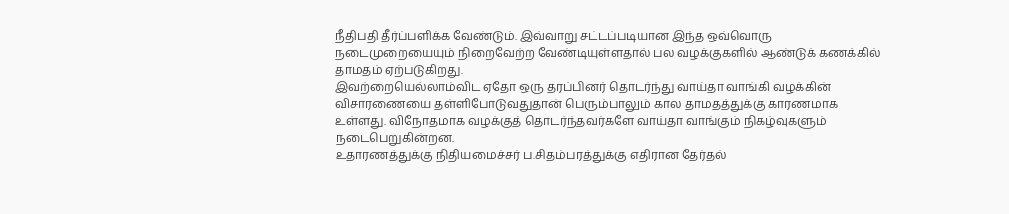நீதிபதி தீர்ப்பளிக்க வேண்டும். இவ்வாறு சட்டப்படியான இந்த ஒவ்வொரு நடைமுறையையும் நிறைவேற்ற வேண்டியுள்ளதால் பல வழக்குகளில் ஆண்டுக் கணக்கில் தாமதம் ஏற்படுகிறது.
இவற்றையெல்லாம்விட ஏதோ ஒரு தரப்பினர் தொடர்ந்து வாய்தா வாங்கி வழக்கின் விசாரணையை தள்ளிபோடுவதுதான் பெரும்பாலும் கால தாமதத்துக்கு காரணமாக உள்ளது. விநோதமாக வழக்குத் தொடர்ந்தவர்களே வாய்தா வாங்கும் நிகழ்வுகளும் நடைபெறுகின்றன.
உதாரணத்துக்கு நிதியமைச்சர் ப.சிதம்பரத்துக்கு எதிரான தேர்தல்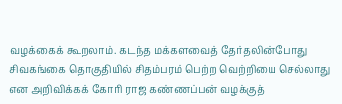வழக்கைக் கூறலாம். கடந்த மக்களவைத் தேர்தலின்போது சிவகங்கை தொகுதியில் சிதம்பரம் பெற்ற வெற்றியை செல்லாது என அறிவிக்கக் கோரி ராஜ கண்ணப்பன் வழக்குத்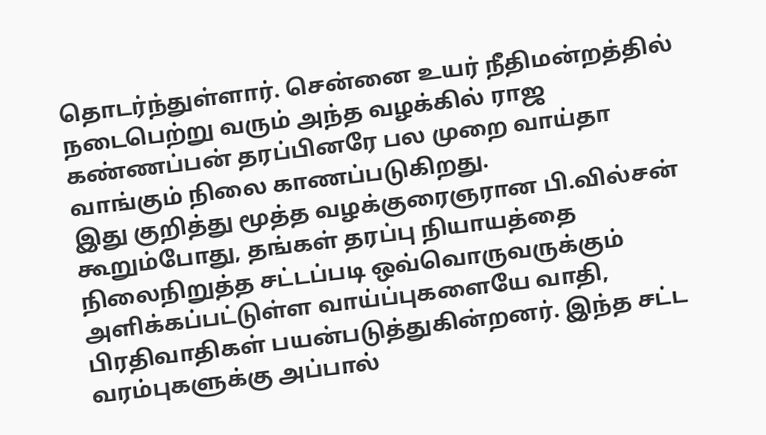தொடர்ந்துள்ளார். சென்னை உயர் நீதிமன்றத்தில் நடைபெற்று வரும் அந்த வழக்கில் ராஜ கண்ணப்பன் தரப்பினரே பல முறை வாய்தா வாங்கும் நிலை காணப்படுகிறது.
இது குறித்து மூத்த வழக்குரைஞரான பி.வில்சன் கூறும்போது, தங்கள் தரப்பு நியாயத்தை நிலைநிறுத்த சட்டப்படி ஒவ்வொருவருக்கும் அளிக்கப்பட்டுள்ள வாய்ப்புகளையே வாதி, பிரதிவாதிகள் பயன்படுத்துகின்றனர். இந்த சட்ட வரம்புகளுக்கு அப்பால்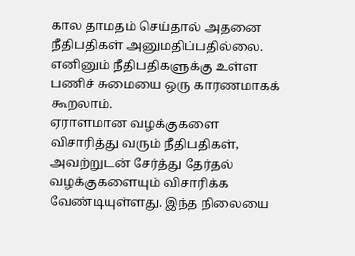கால தாமதம் செய்தால் அதனை நீதிபதிகள் அனுமதிப்பதில்லை. எனினும் நீதிபதிகளுக்கு உள்ள பணிச் சுமையை ஒரு காரணமாகக் கூறலாம்.
ஏராளமான வழக்குகளை விசாரித்து வரும் நீதிபதிகள், அவற்றுடன் சேர்த்து தேர்தல் வழக்குகளையும் விசாரிக்க வேண்டியுள்ளது. இந்த நிலையை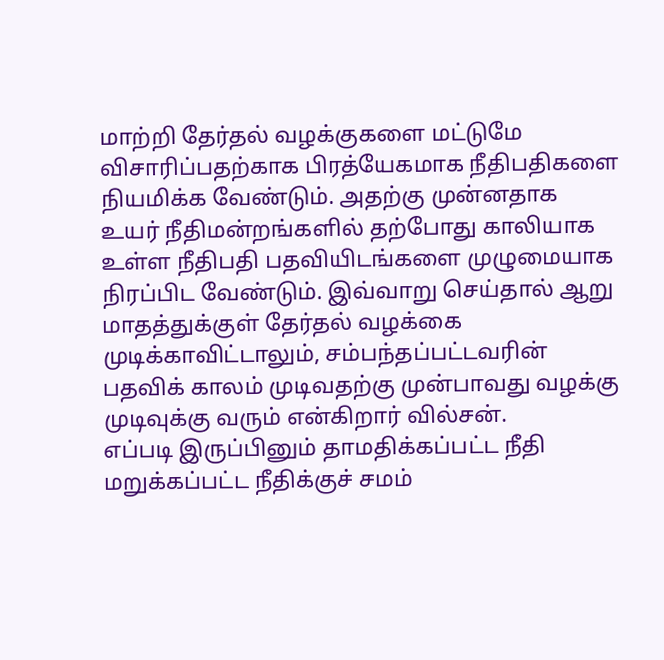மாற்றி தேர்தல் வழக்குகளை மட்டுமே விசாரிப்பதற்காக பிரத்யேகமாக நீதிபதிகளை நியமிக்க வேண்டும். அதற்கு முன்னதாக உயர் நீதிமன்றங்களில் தற்போது காலியாக உள்ள நீதிபதி பதவியிடங்களை முழுமையாக நிரப்பிட வேண்டும். இவ்வாறு செய்தால் ஆறு மாதத்துக்குள் தேர்தல் வழக்கை முடிக்காவிட்டாலும், சம்பந்தப்பட்டவரின் பதவிக் காலம் முடிவதற்கு முன்பாவது வழக்கு முடிவுக்கு வரும் என்கிறார் வில்சன்.
எப்படி இருப்பினும் தாமதிக்கப்பட்ட நீதி மறுக்கப்பட்ட நீதிக்குச் சமம்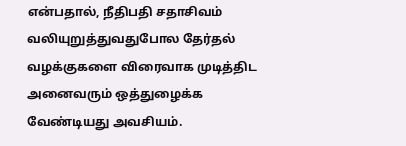என்பதால், நீதிபதி சதாசிவம் வலியுறுத்துவதுபோல தேர்தல் வழக்குகளை விரைவாக முடித்திட அனைவரும் ஒத்துழைக்க வேண்டியது அவசியம்.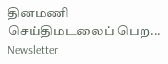தினமணி செய்திமடலைப் பெற... Newsletter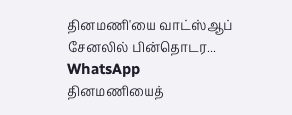தினமணி'யை வாட்ஸ்ஆப் சேனலில் பின்தொடர... WhatsApp
தினமணியைத்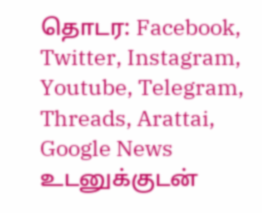தொடர: Facebook, Twitter, Instagram, Youtube, Telegram, Threads, Arattai, Google News
உடனுக்குடன்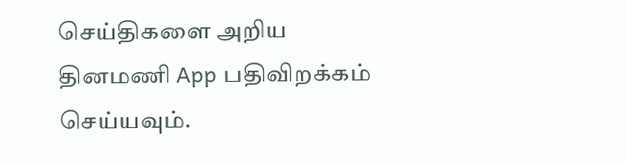செய்திகளை அறிய தினமணி App பதிவிறக்கம் செய்யவும்.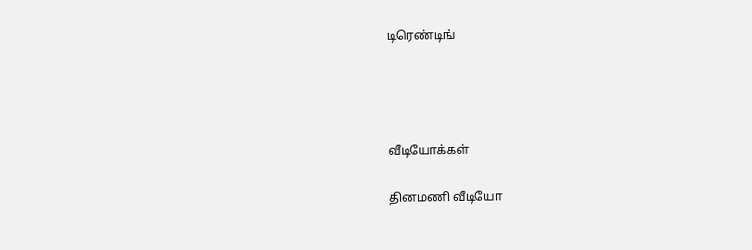டிரெண்டிங்




வீடியோக்கள்

தினமணி வீடியோ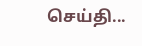செய்தி...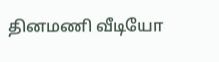தினமணி வீடியோ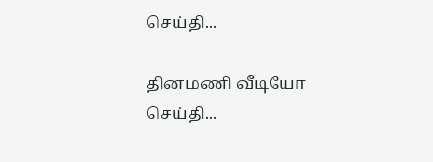செய்தி...

தினமணி வீடியோ செய்தி...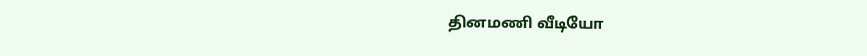தினமணி வீடியோ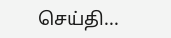செய்தி...